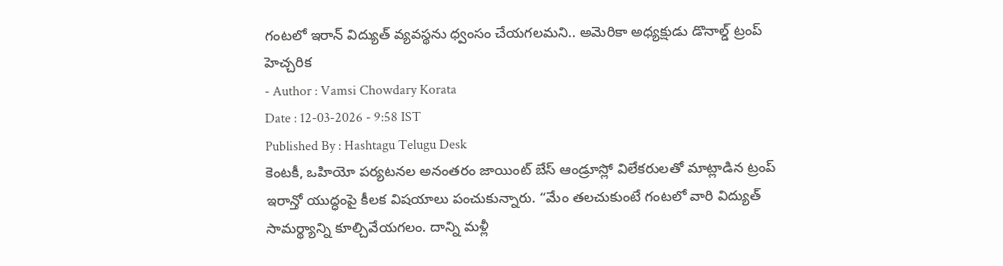గంటలో ఇరాన్ విద్యుత్ వ్యవస్థను ధ్వంసం చేయగలమని.. అమెరికా అధ్యక్షుడు డొనాల్డ్ ట్రంప్ హెచ్చరిక
- Author : Vamsi Chowdary Korata
Date : 12-03-2026 - 9:58 IST
Published By : Hashtagu Telugu Desk
కెంటకీ, ఒహియో పర్యటనల అనంతరం జాయింట్ బేస్ ఆండ్రూస్లో విలేకరులతో మాట్లాడిన ట్రంప్ ఇరాన్తో యుద్ధంపై కీలక విషయాలు పంచుకున్నారు. “మేం తలచుకుంటే గంటలో వారి విద్యుత్ సామర్థ్యాన్ని కూల్చివేయగలం. దాన్ని మళ్లీ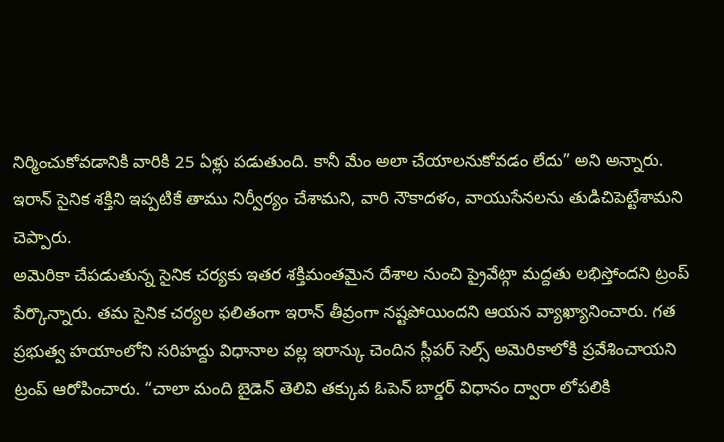నిర్మించుకోవడానికి వారికి 25 ఏళ్లు పడుతుంది. కానీ మేం అలా చేయాలనుకోవడం లేదు” అని అన్నారు. ఇరాన్ సైనిక శక్తిని ఇప్పటికే తాము నిర్వీర్యం చేశామని, వారి నౌకాదళం, వాయుసేనలను తుడిచిపెట్టేశామని చెప్పారు.
అమెరికా చేపడుతున్న సైనిక చర్యకు ఇతర శక్తిమంతమైన దేశాల నుంచి ప్రైవేట్గా మద్దతు లభిస్తోందని ట్రంప్ పేర్కొన్నారు. తమ సైనిక చర్యల ఫలితంగా ఇరాన్ తీవ్రంగా నష్టపోయిందని ఆయన వ్యాఖ్యానించారు. గత ప్రభుత్వ హయాంలోని సరిహద్దు విధానాల వల్ల ఇరాన్కు చెందిన స్లీపర్ సెల్స్ అమెరికాలోకి ప్రవేశించాయని ట్రంప్ ఆరోపించారు. “చాలా మంది బైడెన్ తెలివి తక్కువ ఓపెన్ బార్డర్ విధానం ద్వారా లోపలికి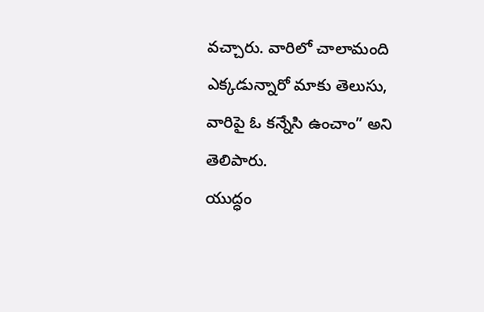వచ్చారు. వారిలో చాలామంది ఎక్కడున్నారో మాకు తెలుసు, వారిపై ఓ కన్నేసి ఉంచాం” అని తెలిపారు.
యుద్ధం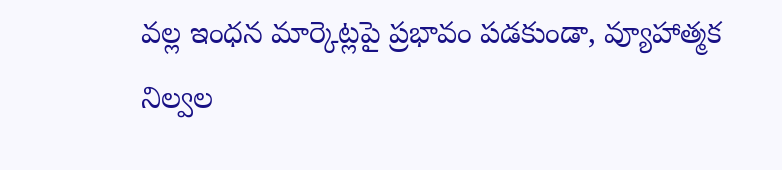వల్ల ఇంధన మార్కెట్లపై ప్రభావం పడకుండా, వ్యూహాత్మక నిల్వల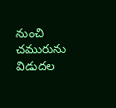నుంచి చమురును విడుదల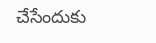చేసేందుకు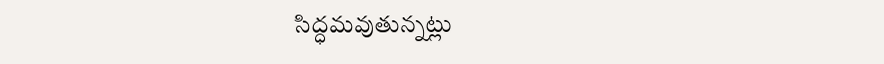సిద్ధమవుతున్నట్లు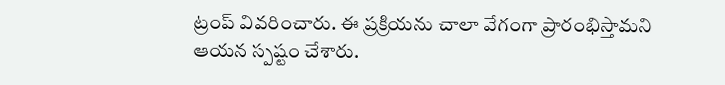ట్రంప్ వివరించారు. ఈ ప్రక్రియను చాలా వేగంగా ప్రారంభిస్తామని ఆయన స్పష్టం చేశారు.